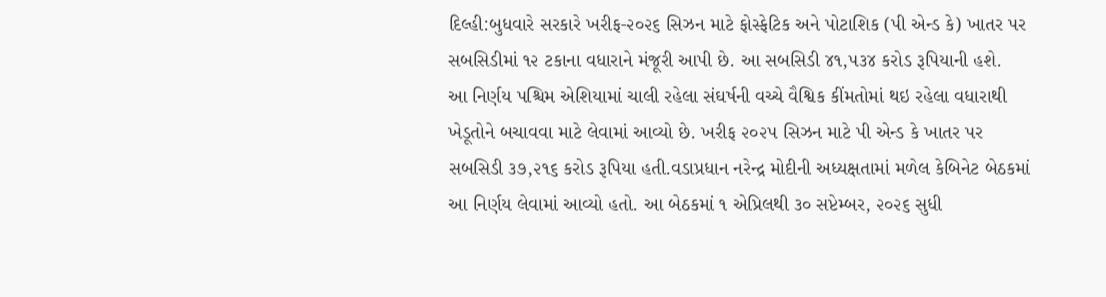દિલ્હી:બુધવારે સરકારે ખરીફ-૨૦૨૬ સિઝન માટે ફોસ્ફેટિક અને પોટાશિક (પી એન્ડ કે) ખાતર પર સબસિડીમાં ૧૨ ટકાના વધારાને મંજૂરી આપી છે. આ સબસિડી ૪૧,૫૩૪ કરોડ રૂપિયાની હશે.
આ નિર્ણય પશ્ચિમ એશિયામાં ચાલી રહેલા સંઘર્ષની વચ્ચે વૈશ્વિક કીંમતોમાં થઇ રહેલા વધારાથી ખેડૂતોને બચાવવા માટે લેવામાં આવ્યો છે. ખરીફ ૨૦૨૫ સિઝન માટે પી એન્ડ કે ખાતર પર સબસિડી ૩૭,૨૧૬ કરોડ રૂપિયા હતી.વડાપ્રધાન નરેન્દ્ર મોદીની અધ્યક્ષતામાં મળેલ કેબિનેટ બેઠકમાં આ નિર્ણય લેવામાં આવ્યો હતો. આ બેઠકમાં ૧ એપ્રિલથી ૩૦ સપ્ટેમ્બર, ૨૦૨૬ સુધી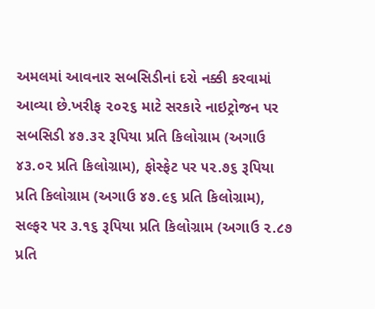અમલમાં આવનાર સબસિડીનાં દરો નક્કી કરવામાં આવ્યા છે.ખરીફ ૨૦૨૬ માટે સરકારે નાઇટ્રોજન પર સબસિડી ૪૭.૩૨ રૂપિયા પ્રતિ કિલોગ્રામ (અગાઉ ૪૩.૦૨ પ્રતિ કિલોગ્રામ), ફોસ્ફેટ પર ૫૨.૭૬ રૂપિયા પ્રતિ કિલોગ્રામ (અગાઉ ૪૭.૯૬ પ્રતિ કિલોગ્રામ), સલ્ફર પર ૩.૧૬ રૂપિયા પ્રતિ કિલોગ્રામ (અગાઉ ૨.૮૭ પ્રતિ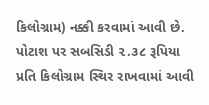કિલોગ્રામ) નક્કી કરવામાં આવી છે.
પોટાશ પર સબસિડી ૨.૩૮ રૂપિયા પ્રતિ કિલોગ્રામ સ્થિર રાખવામાં આવી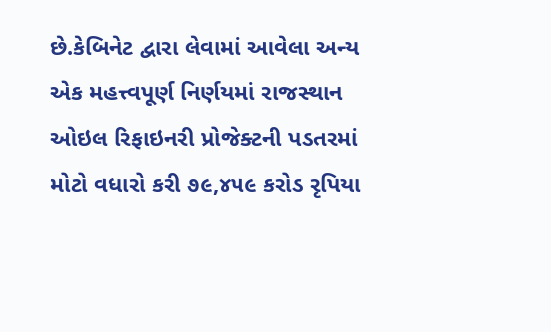છે.કેબિનેટ દ્વારા લેવામાં આવેલા અન્ય એક મહત્ત્વપૂર્ણ નિર્ણયમાં રાજસ્થાન ઓઇલ રિફાઇનરી પ્રોજેક્ટની પડતરમાં મોટો વધારો કરી ૭૯,૪૫૯ કરોડ રૃપિયા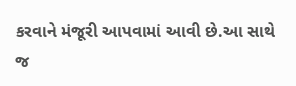કરવાને મંજૂરી આપવામાં આવી છે.આ સાથે જ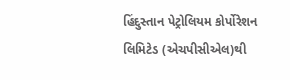હિંદુસ્તાન પેટ્રોલિયમ કોર્પોરેશન લિમિટેડ (એચપીસીએલ)થી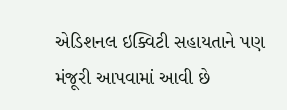એડિશનલ ઇક્વિટી સહાયતાને પણ મંજૂરી આપવામાં આવી છે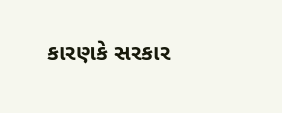કારણકે સરકાર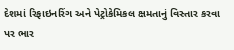દેશમાં રિફાઇનરિંગ અને પેટ્રોકેમિકલ ક્ષમતાનું વિસ્તાર કરવા પર ભાર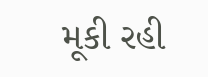મૂકી રહી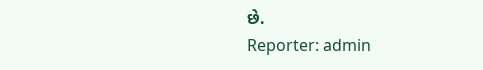છે.
Reporter: admin